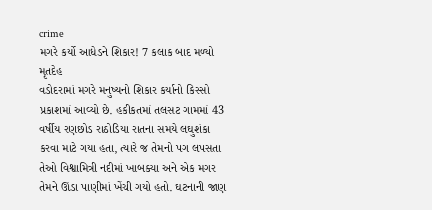crime
મગરે કર્યો આધેડને શિકાર! 7 કલાક બાદ મળ્યો મૃતદેહ
વડોદરામાં મગરે મનુષ્યનો શિકાર કર્યાનો કિસ્સો પ્રકાશમાં આવ્યો છે. હકીકતમાં તલસટ ગામમાં 43 વર્ષીય રણછોડ રાઠોડિયા રાતના સમયે લઘુશંકા કરવા માટે ગયા હતા, ત્યારે જ તેમનો પગ લપસતા તેઓ વિશ્વામિત્રી નદીમાં ખાબક્યા અને એક મગર તેમને ઊંડા પાણીમાં ખેંચી ગયો હતો. ઘટનાની જાણ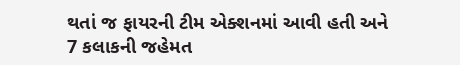થતાં જ ફાયરની ટીમ એક્શનમાં આવી હતી અને 7 કલાકની જહેમત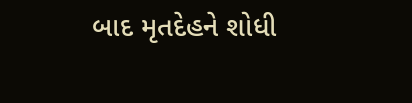બાદ મૃતદેહને શોધી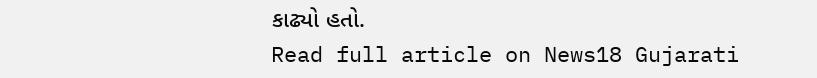કાઢ્યો હતો.
Read full article on News18 Gujarati